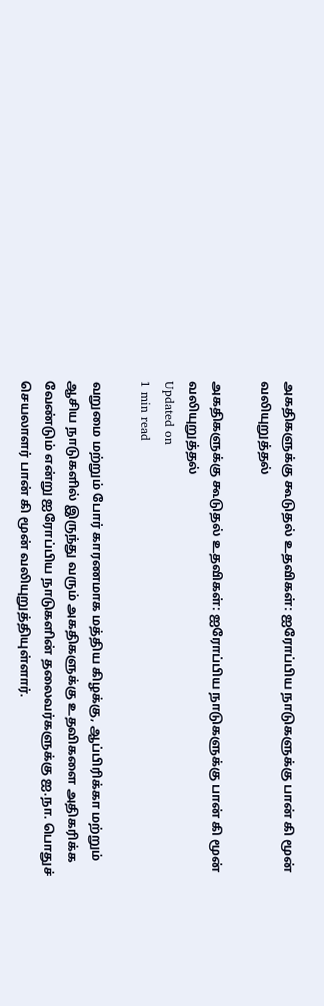அகதிகளுக்கு கூடுதல் உதவிகள்: ஐரோப்பிய நாடுகளுக்கு பான் கி மூன் வலியுறுத்தல்

அகதிகளுக்கு கூடுதல் உதவிகள்: ஐரோப்பிய நாடுகளுக்கு பான் கி மூன் வலியுறுத்தல்
Updated on
1 min read

வறுமை மற்றும் போர் காரணமாக மத்திய கிழக்கு, ஆப்பிரிக்கா மற்றும் ஆசிய நாடுகளில் இருந்து வரும் அகதிகளுக்கு உதவிகளை அதிகரிக்க வேண்டும் என்று ஐரோப்பிய நாடுகளின் தலைவர்களுக்கு ஐ.நா. பொதுச் செயலாளர் பான் கி மூன் வலியுறுத்தியுள்ளார்.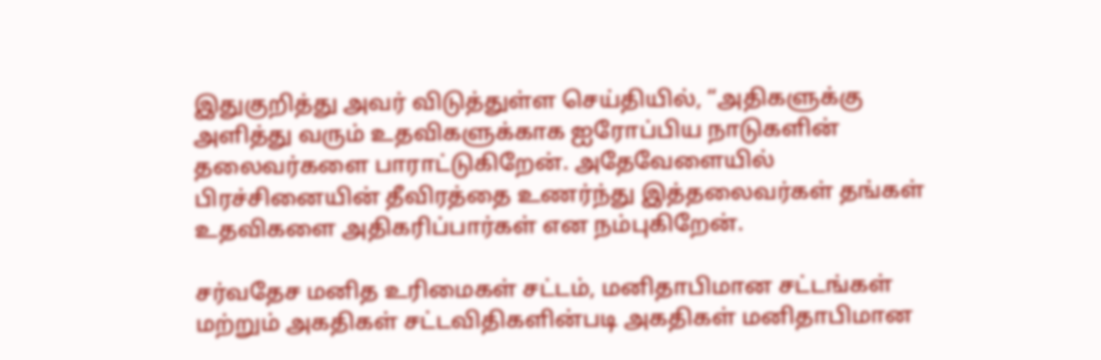இதுகுறித்து அவர் விடுத்துள்ள செய்தியில், “அதிகளுக்கு அளித்து வரும் உதவிகளுக்காக ஐரோப்பிய நாடுகளின் தலைவர்களை பாராட்டுகிறேன். அதேவேளையில் பிரச்சினையின் தீவிரத்தை உணர்ந்து இத்தலைவர்கள் தங்கள் உதவிகளை அதிகரிப்பார்கள் என நம்புகிறேன்.

சர்வதேச மனித உரிமைகள் சட்டம், மனிதாபிமான சட்டங்கள் மற்றும் அகதிகள் சட்டவிதிகளின்படி அகதிகள் மனிதாபிமான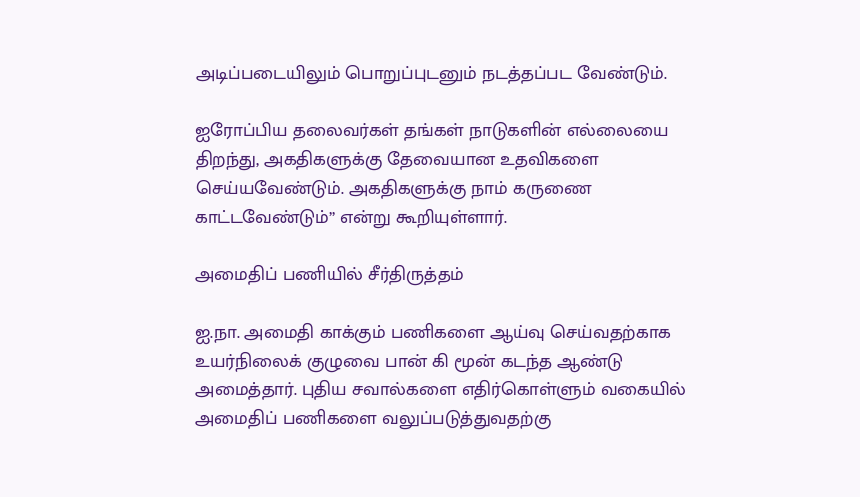அடிப்படையிலும் பொறுப்புடனும் நடத்தப்பட வேண்டும்.

ஐரோப்பிய தலைவர்கள் தங்கள் நாடுகளின் எல்லையை திறந்து, அகதிகளுக்கு தேவையான உதவிகளை செய்யவேண்டும். அகதிகளுக்கு நாம் கருணை காட்டவேண்டும்” என்று கூறியுள்ளார்.

அமைதிப் பணியில் சீர்திருத்தம்

ஐ.நா. அமைதி காக்கும் பணிகளை ஆய்வு செய்வதற்காக உயர்நிலைக் குழுவை பான் கி மூன் கடந்த ஆண்டு அமைத்தார். புதிய சவால்களை எதிர்கொள்ளும் வகையில் அமைதிப் பணிகளை வலுப்படுத்துவதற்கு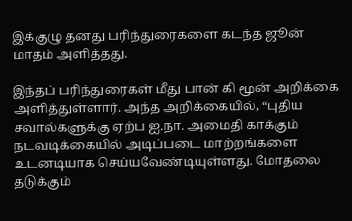இக்குழு தனது பரிந்துரைகளை கடந்த ஜூன் மாதம் அளித்தது.

இந்தப் பரிந்துரைகள் மீது பான் கி மூன் அறிக்கை அளித்துள்ளார். அந்த அறிக்கையில், “புதிய சவால்களுக்கு ஏற்ப ஐ.நா. அமைதி காக்கும் நடவடிக்கையில் அடிப்படை மாற்றங்களை உடனடியாக செய்யவேண்டியுள்ளது. மோதலை தடுக்கும்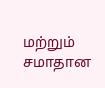மற்றும் சமாதான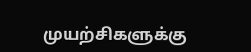முயற்சிகளுக்கு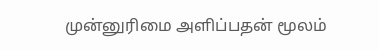முன்னுரிமை அளிப்பதன் மூலம்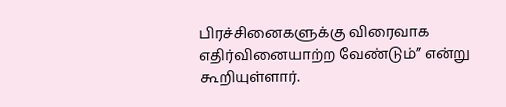பிரச்சினைகளுக்கு விரைவாக எதிர்வினையாற்ற வேண்டும்” என்று கூறியுள்ளார்.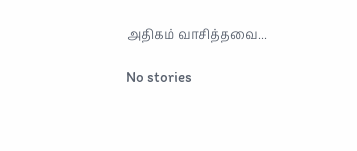அதிகம் வாசித்தவை...

No stories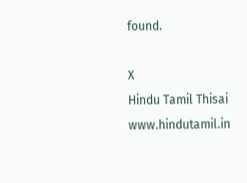found.

X
Hindu Tamil Thisai
www.hindutamil.in